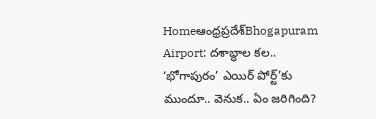Homeఆంధ్రప్రదేశ్‌Bhogapuram Airport: దశాబ్ధాల కల.. ‘భోగాపురం’ ఎయిర్ పోర్ట్’కు ముందూ.. వెనుక.. ఏం జరిగింది?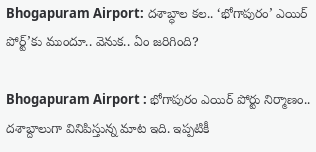Bhogapuram Airport: దశాబ్ధాల కల.. ‘భోగాపురం’ ఎయిర్ పోర్ట్’కు ముందూ.. వెనుక.. ఏం జరిగింది?

Bhogapuram Airport : భోగాపురం ఎయిర్ పోర్టు నిర్మాణం.. దశాబ్దాలుగా వినిపిస్తున్న మాట ఇది. ఇప్పటికీ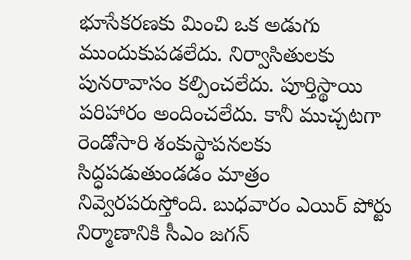భూసేకరణకు మించి ఒక అడుగు ముందుకుపడలేదు. నిర్వాసితులకు పునరావాసం కల్పించలేదు. పూర్తిస్థాయి పరిహారం అందించలేదు. కానీ ముచ్చటగా రెండోసారి శంకుస్థాపనలకు సిద్ధపడుతుండడం మాత్రం నివ్వెరపరుస్తోంది. బుధవారం ఎయిర్ పోర్టు నిర్మాణానికి సీఎం జగన్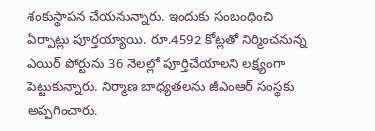శంకుస్థాపన చేయనున్నారు. ఇందుకు సంబంధించి ఏర్పాట్లు పూర్తయ్యాయి. రూ.4592 కోట్లతో నిర్మించనున్న ఎయిర్ పోర్టును 36 నెలల్లో పూర్తిచేయాలని లక్ష్యంగా పెట్టుకున్నారు. నిర్మాణ బాధ్యతలను జీఎంఆర్ సంస్థకు అప్పగించారు.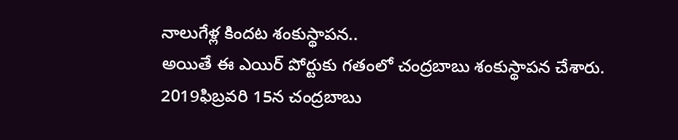నాలుగేళ్ల కిందట శంకుస్థాపన..
అయితే ఈ ఎయిర్ పోర్టుకు గతంలో చంద్రబాబు శంకుస్థాపన చేశారు. 2019ఫిబ్రవరి 15న చంద్రబాబు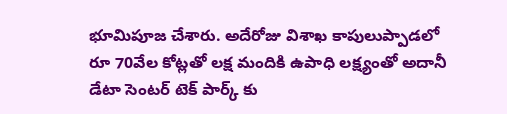భూమిపూజ చేశారు. అదేరోజు విశాఖ కాపులుప్పాడలో రూ 70వేల కోట్లతో లక్ష మందికి ఉపాధి లక్ష్యంతో అదానీ డేటా సెంటర్ టెక్ పార్క్ కు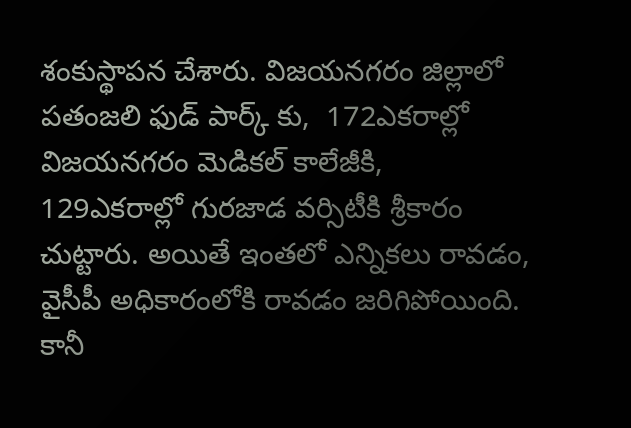శంకుస్థాపన చేశారు. విజయనగరం జిల్లాలో పతంజలి ఫుడ్ పార్క్ కు,  172ఎకరాల్లో విజయనగరం మెడికల్ కాలేజీకి, 129ఎకరాల్లో గురజాడ వర్సిటీకి శ్రీకారం చుట్టారు. అయితే ఇంతలో ఎన్నికలు రావడం, వైసీపీ అధికారంలోకి రావడం జరిగిపోయింది. కానీ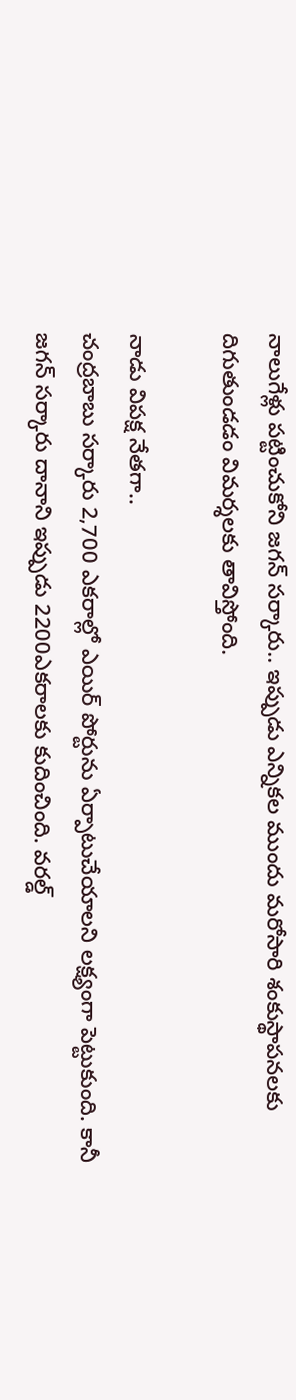నాలుగేళ్లు పట్టించుకోని జగన్ సర్కారు.. ఇప్పుడు ఎన్నికల ముందు మరోసారి శంకుస్థాపనలకు దిగుతుండడం విమర్శలకు తావిస్తోంది.

నాడు విపక్ష నేతగా..
చంద్రబాబు సర్కారు 2,700 ఎకరాల్లో ఎయిర్ పోర్టును ఏర్పాటుచేయాలని లక్ష్యంగా పెట్టుకుంది. కానీ జగన్ సర్కారు దానాని ఇప్పుడు 2200ఎకరాలకు కుదించింది. వరల్డ్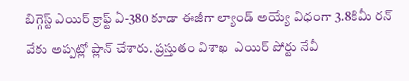బిగ్గెస్ట్ ఎయిర్ క్రాఫ్ట్ ఏ-380 కూడా ఈజీగా ల్యాండ్ అయ్యే విధంగా 3.8కిమీ రన్ వేకు అప్పట్లో ప్లాన్ చేశారు. ప్రస్తుతం విశాఖ  ఎయిర్ పోర్టు నేవీ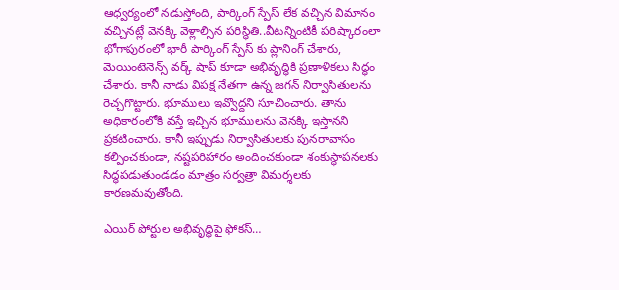ఆధ్వర్యంలో నడుస్తోంది, పార్కింగ్ స్పేస్ లేక వచ్చిన విమానం వచ్చినట్లే వెనక్కి వెళ్లాల్సిన పరిస్థితి..వీటన్నింటికీ పరిష్కారంలా భోగాపురంలో భారీ పార్కింగ్ స్పేస్ కు ప్లానింగ్ చేశారు, మెయింటెనెన్స్ వర్క్ షాప్ కూడా అభివృద్ధికి ప్రణాళికలు సిద్ధం చేశారు. కానీ నాడు విపక్ష నేతగా ఉన్న జగన్ నిర్వాసితులను రెచ్చగొట్టారు. భూములు ఇవ్వొద్దని సూచించారు. తాను అధికారంలోకి వస్తే ఇచ్చిన భూములను వెనక్కి ఇస్తానని ప్రకటించారు. కానీ ఇప్పుడు నిర్వాసితులకు పునరావాసం కల్పించకుండా, నష్టపరిహారం అందించకుండా శంకుస్థాపనలకు సిద్ధపడుతుండడం మాత్రం సర్వత్రా విమర్శలకు కారణమవుతోంది.

ఎయిర్ పోర్టుల అభివృద్ధిపై ఫోకస్…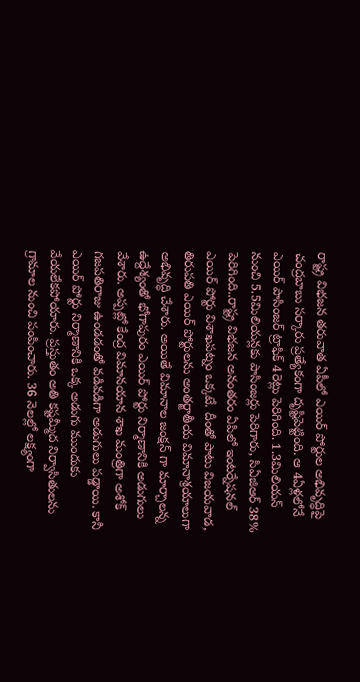రాష్ట్ర విభజన తరువాత ఏపీలో ఎయిర్ పోర్టుల అభివృద్ధిపై చంద్రబాబు సర్కారు ప్రత్యేకంగా దృష్టిపెట్టింది. ఆ 4ఏళ్లలోనే ఎయిర్ పాసింజర్ ట్రాఫిక్ 4రెట్లు పెరిగింది. 1.3మిలియన్ నుంచి 5.5మిలియన్లకు పాసింజర్లు పెరిగారు, సిఏజిఆర్ 38% పెరిగింది..రాష్ట్ర విభజన అనంతరం ఏపిలో ఇంటర్నేషనల్ ఎయిర్ పోర్టు విశాఖపట్నం ఒక్కటే. దీంతో పాటు విజయవాడ, తిరుపతి ఎయిర్ పోర్టులను అంతర్జాతీయ విమానాశ్రయాలుగా అభివృద్ధి చేశారు. అయితే విమానాల జంక్షన్ గా మార్చాలన్న ఉద్దేశ్యంతో భోగాపురం ఎయిర్ పోర్టు నిర్మాణానికి అడుగులు వేశారు. అప్పట్లో కేంద్ర విమానయాన శాఖ మంత్రిగా అశోక్ గజపతిరాజు ఉండడంతో వడివడిగా అడుగులు పడ్డాయి. కానీ ఎయిర్ పోర్టు నిర్మాణానికి ఒక్క అడుగు ముందుకు వేయలేకపోయారు. ప్రస్తుతం అతి కష్టమ్మీద నిర్వాసితులను గ్రామాల నుంచి పంపించారు. 36 నెలల్లో లక్ష్యంగా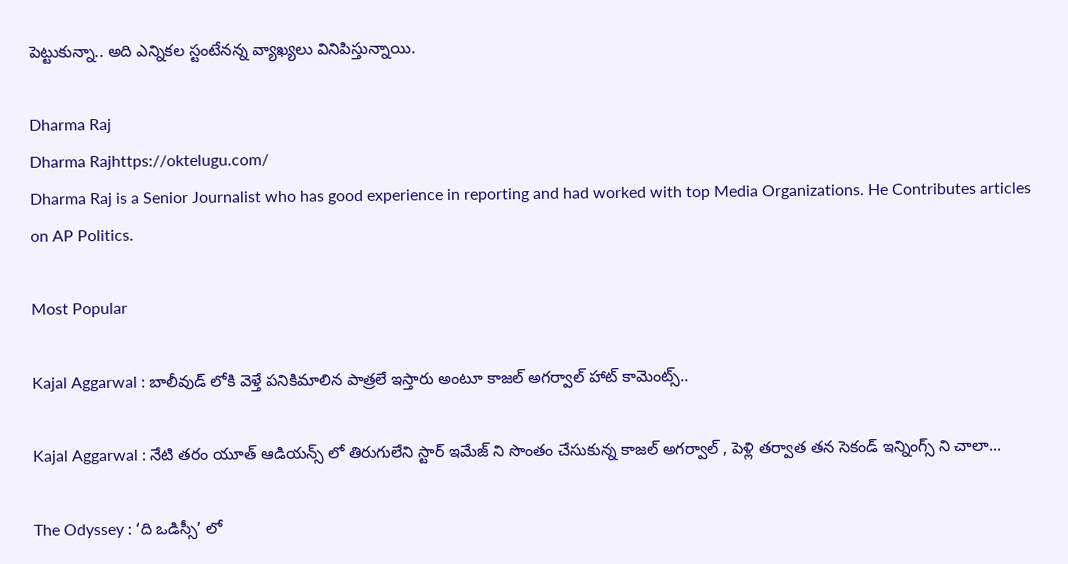పెట్టుకున్నా.. అది ఎన్నికల స్టంటేనన్న వ్యాఖ్యలు వినిపిస్తున్నాయి.

Dharma Raj
Dharma Rajhttps://oktelugu.com/
Dharma Raj is a Senior Journalist who has good experience in reporting and had worked with top Media Organizations. He Contributes articles on AP Politics.

Most Popular

Kajal Aggarwal : బాలీవుడ్ లోకి వెళ్తే పనికిమాలిన పాత్రలే ఇస్తారు అంటూ కాజల్ అగర్వాల్ హాట్ కామెంట్స్..

Kajal Aggarwal : నేటి తరం యూత్ ఆడియన్స్ లో తిరుగులేని స్టార్ ఇమేజ్ ని సొంతం చేసుకున్న కాజల్ అగర్వాల్ , పెళ్లి తర్వాత తన సెకండ్ ఇన్నింగ్స్ ని చాలా...

The Odyssey : ‘ది ఒడిస్సీ’ లో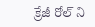క్రేజీ రోల్ ని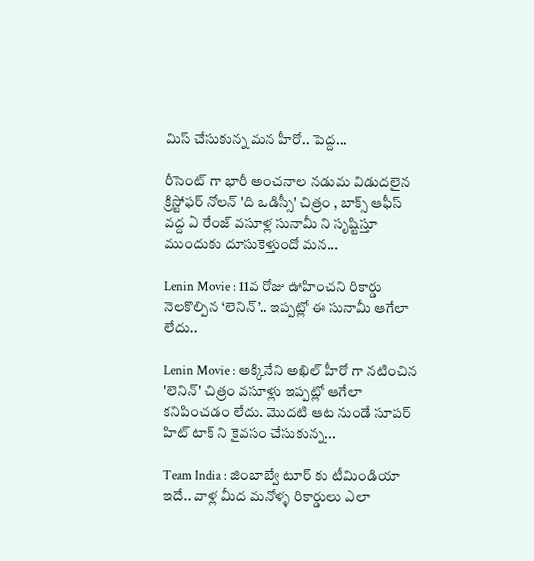మిస్ చేసుకున్న మన హీరో.. పెద్ద...

రీసెంట్ గా భారీ అంచనాల నడుమ విడుదలైన క్రిస్టోఫర్ నోలన్ 'ది ఒడిస్సీ' చిత్రం , బాక్స్ ఆఫీస్ వద్ద ఏ రేంజ్ వసూళ్ల సునామీ ని సృష్టిస్తూ ముందుకు దూసుకెళ్తుందో మన...

Lenin Movie : 11వ రోజు ఊహించని రికార్డు నెలకొల్పిన ‘లెనిన్’.. ఇప్పట్లో ఈ సునామీ ఆగేలా లేదు..

Lenin Movie : అక్కినేని అఖిల్ హీరో గా నటించిన 'లెనిన్' చిత్రం వసూళ్లు ఇప్పట్లో ఆగేలా కనిపించడం లేదు. మొదటి ఆట నుండే సూపర్ హిట్ టాక్ ని కైవసం చేసుకున్న...

Team India : జింబాబ్వే టూర్ కు టీమిండియా ఇదే.. వాళ్ల మీద మనోళ్ళ రికార్డులు ఎలా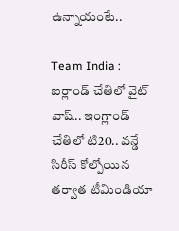ఉన్నాయంటే..

Team India : ఐర్లాండ్ చేతిలో వైట్ వాష్.. ఇంగ్లాండ్ చేతిలో టి20.. వన్డే సిరీస్ కోల్పోయిన తర్వాత టీమిండియా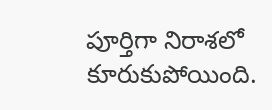పూర్తిగా నిరాశలో కూరుకుపోయింది.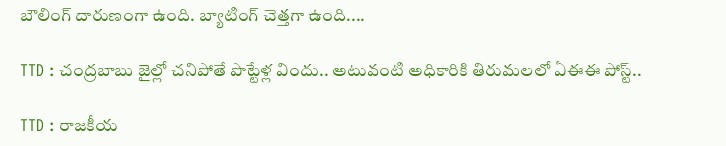బౌలింగ్ దారుణంగా ఉంది. బ్యాటింగ్ చెత్తగా ఉంది....

TTD : చంద్రబాబు జైల్లో చనిపోతే పొట్టేళ్ల విందు.. అటువంటి అధికారికి తిరుమలలో ఏఈఈ పోస్ట్..

TTD : రాజకీయ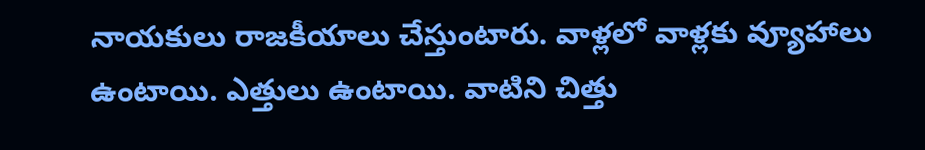నాయకులు రాజకీయాలు చేస్తుంటారు. వాళ్లలో వాళ్లకు వ్యూహాలు ఉంటాయి. ఎత్తులు ఉంటాయి. వాటిని చిత్తు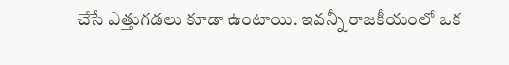చేసే ఎత్తుగడలు కూడా ఉంటాయి. ఇవన్నీ రాజకీయంలో ఒక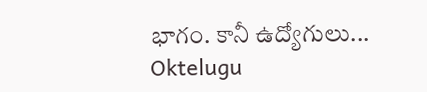భాగం. కానీ ఉద్యోగులు...
Oktelugu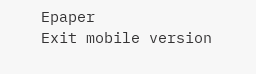Epaper
Exit mobile version